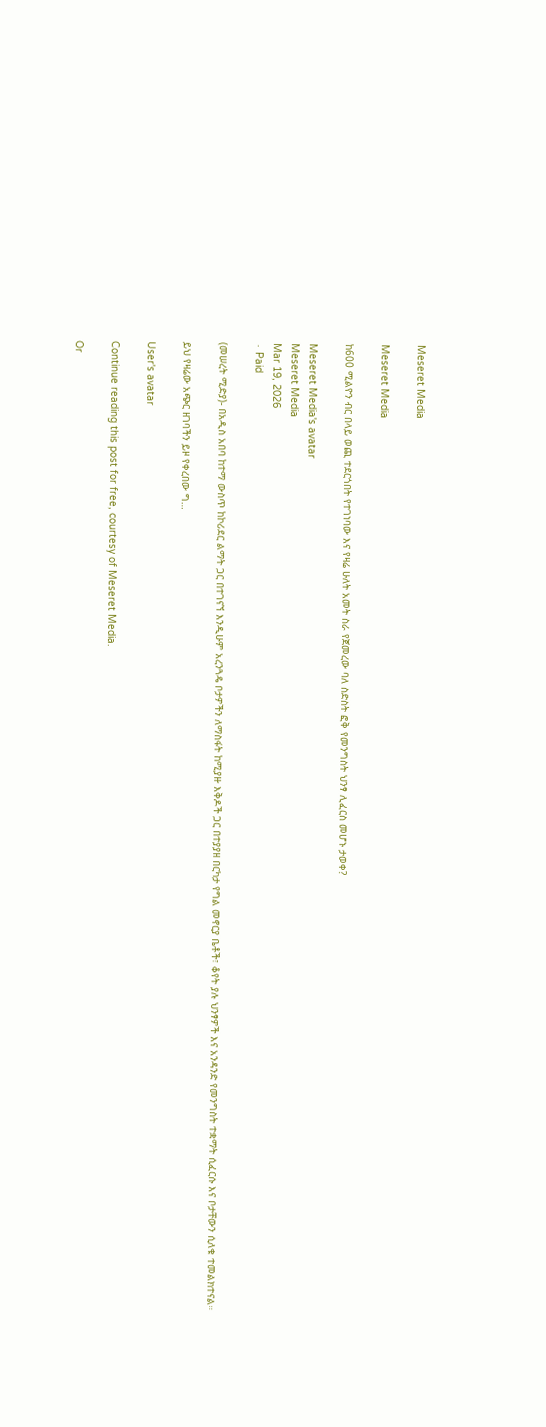Meseret Media

Meseret Media

ከ600 ሚልዮን ብር በላይ ወጪ ተደርጎበት የተገነባው እና የዛሬ ሁለት አመት ስራ የጀመረው ባለ ስድስት ፎቅ የመንግስት ህንፃ ሊፈርስ መሆኑ ታወቀ?

Meseret Media's avatar
Meseret Media
Mar 19, 2026
∙ Paid

(መሠረት ሚድያ)- በአዲስ አበባ ከተማ ውስጥ ከኮሪደር ልማት ጋር በተገናኘ እንዲሁም አረንጓዴ ቦታዎችን ለማስፋት ከሚያዙ እቅዶች ጋር በተያያዘ በርካታ የግል መኖርያ ቤቶች፣ ቆየት ያሉ ህንፃዎች እና አንዳንድ የመንግስት ተቋማት ሲፈርሱ እና ቦታቸውን ሲለቁ ተመልክተናል።

ይህ የዛሬው አጭር ዘገባችን ይዞ የቀረበው ግ…

User's avatar

Continue reading this post for free, courtesy of Meseret Media.

Or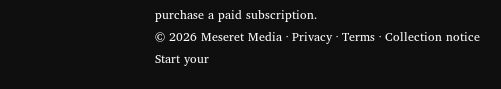purchase a paid subscription.
© 2026 Meseret Media · Privacy ∙ Terms ∙ Collection notice
Start your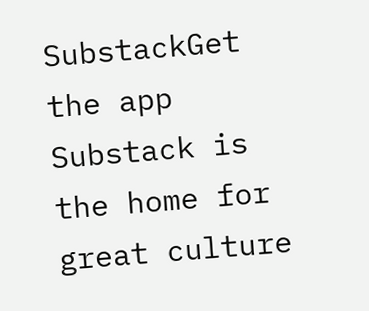SubstackGet the app
Substack is the home for great culture